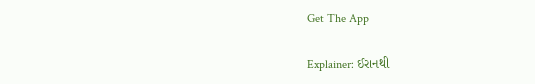Get The App

Explainer: ઈરાનથી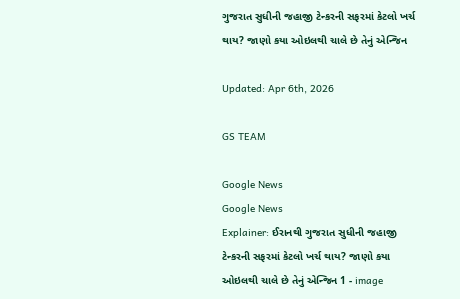ગુજરાત સુધીની જહાજી ટેન્કરની સફરમાં કેટલો ખર્ચ થાય? જાણો કયા ઓઇલથી ચાલે છે તેનું એન્જિન

Updated: Apr 6th, 2026

GS TEAM

Google News
Google News
Explainer: ઈરાનથી ગુજરાત સુધીની જહાજી ટેન્કરની સફરમાં કેટલો ખર્ચ થાય? જાણો કયા ઓઇલથી ચાલે છે તેનું એન્જિન 1 - image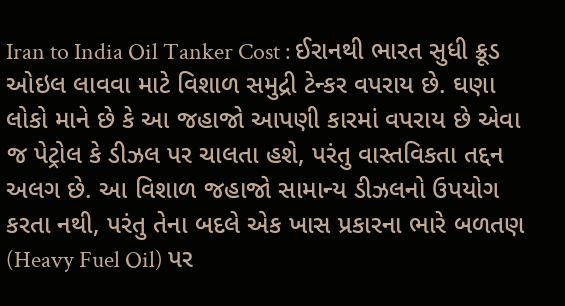Iran to India Oil Tanker Cost : ઈરાનથી ભારત સુધી ક્રૂડ ઓઇલ લાવવા માટે વિશાળ સમુદ્રી ટેન્કર વપરાય છે. ઘણા લોકો માને છે કે આ જહાજો આપણી કારમાં વપરાય છે એવા જ પેટ્રોલ કે ડીઝલ પર ચાલતા હશે, પરંતુ વાસ્તવિકતા તદ્દન અલગ છે. આ વિશાળ જહાજો સામાન્ય ડીઝલનો ઉપયોગ કરતા નથી, પરંતુ તેના બદલે એક ખાસ પ્રકારના ભારે બળતણ (Heavy Fuel Oil) પર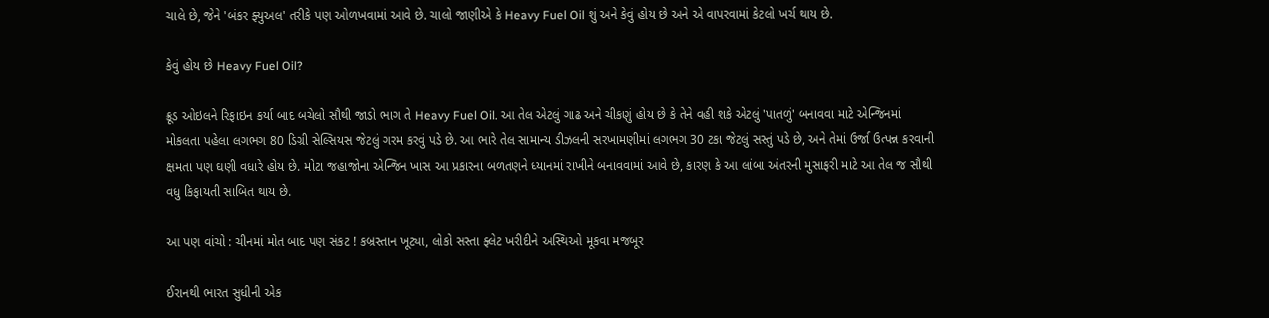ચાલે છે, જેને 'બંકર ફ્યુઅલ' તરીકે પણ ઓળખવામાં આવે છે. ચાલો જાણીએ કે Heavy Fuel Oil શું અને કેવું હોય છે અને એ વાપરવામાં કેટલો ખર્ચ થાય છે.

કેવું હોય છે Heavy Fuel Oil?

ક્રૂડ ઓઇલને રિફાઇન કર્યા બાદ બચેલો સૌથી જાડો ભાગ તે Heavy Fuel Oil. આ તેલ એટલું ગાઢ અને ચીકણું હોય છે કે તેને વહી શકે એટલું 'પાતળું' બનાવવા માટે એન્જિનમાં મોકલતા પહેલા લગભગ 80 ડિગ્રી સેલ્સિયસ જેટલું ગરમ કરવું પડે છે. આ ભારે તેલ સામાન્ય ડીઝલની સરખામણીમાં લગભગ 30 ટકા જેટલું સસ્તું પડે છે, અને તેમાં ઉર્જા ઉત્પન્ન કરવાની ક્ષમતા પણ ઘણી વધારે હોય છે. મોટા જહાજોના એન્જિન ખાસ આ પ્રકારના બળતણને ધ્યાનમાં રાખીને બનાવવામાં આવે છે, કારણ કે આ લાંબા અંતરની મુસાફરી માટે આ તેલ જ સૌથી વધુ કિફાયતી સાબિત થાય છે.

આ પણ વાંચો : ચીનમાં મોત બાદ પણ સંકટ ! કબ્રસ્તાન ખૂટ્યા, લોકો સસ્તા ફ્લેટ ખરીદીને અસ્થિઓ મૂકવા મજબૂર

ઈરાનથી ભારત સુધીની એક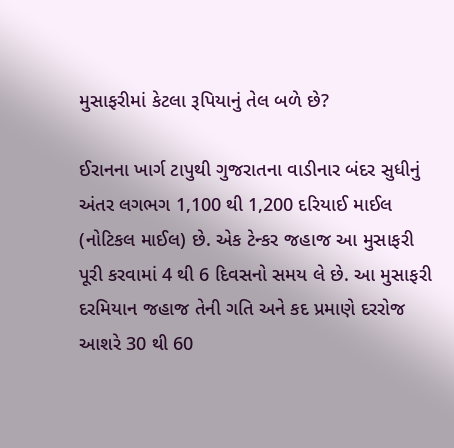મુસાફરીમાં કેટલા રૂપિયાનું તેલ બળે છે?

ઈરાનના ખાર્ગ ટાપુથી ગુજરાતના વાડીનાર બંદર સુધીનું અંતર લગભગ 1,100 થી 1,200 દરિયાઈ માઈલ (નોટિકલ માઈલ) છે. એક ટેન્કર જહાજ આ મુસાફરી પૂરી કરવામાં 4 થી 6 દિવસનો સમય લે છે. આ મુસાફરી દરમિયાન જહાજ તેની ગતિ અને કદ પ્રમાણે દરરોજ આશરે 30 થી 60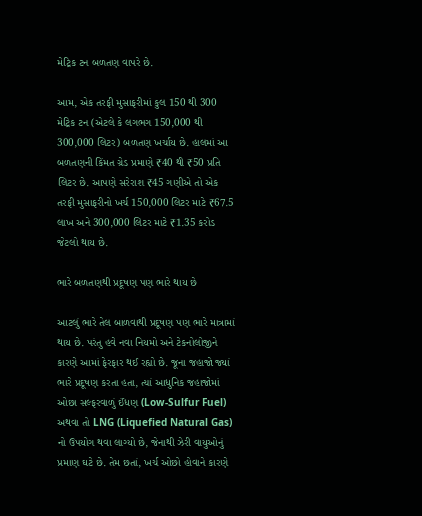મેટ્રિક ટન બળતણ વાપરે છે.

આમ, એક તરફી મુસાફરીમાં કુલ 150 થી 300 મેટ્રિક ટન (એટલે કે લગભગ 150,000 થી 300,000 લિટર) બળતણ ખર્ચાય છે. હાલમાં આ બળતણની કિંમત ગ્રેડ પ્રમાણે ₹40 થી ₹50 પ્રતિ લિટર છે. આપણે સરેરાશ ₹45 ગણીએ તો એક તરફી મુસાફરીનો ખર્ચ 150,000 લિટર માટે ₹67.5 લાખ અને 300,000 લિટર માટે ₹1.35 કરોડ જેટલો થાય છે.

ભારે બળતણથી પ્રદૂષણ પણ ભારે થાય છે

આટલું ભારે તેલ બાળવાથી પ્રદૂષણ પણ ભારે માત્રામાં થાય છે. પરંતુ હવે નવા નિયમો અને ટેકનોલોજીને કારણે આમાં ફેરફાર થઈ રહ્યો છે. જૂના જહાજો જ્યાં ભારે પ્રદૂષણ કરતા હતા, ત્યાં આધુનિક જહાજોમાં ઓછા સલ્ફરવાળું ઈંધણ (Low-Sulfur Fuel) અથવા તો LNG (Liquefied Natural Gas) નો ઉપયોગ થવા લાગ્યો છે, જેનાથી ઝેરી વાયુઓનું પ્રમાણ ઘટે છે. તેમ છતાં, ખર્ચ ઓછો હોવાને કારણે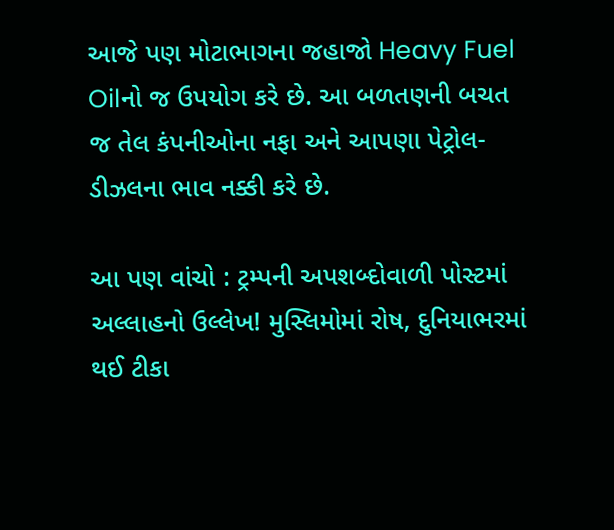આજે પણ મોટાભાગના જહાજો Heavy Fuel Oilનો જ ઉપયોગ કરે છે. આ બળતણની બચત જ તેલ કંપનીઓના નફા અને આપણા પેટ્રોલ-ડીઝલના ભાવ નક્કી કરે છે.

આ પણ વાંચો : ટ્રમ્પની અપશબ્દોવાળી પોસ્ટમાં અલ્લાહનો ઉલ્લેખ! મુસ્લિમોમાં રોષ, દુનિયાભરમાં થઈ ટીકા